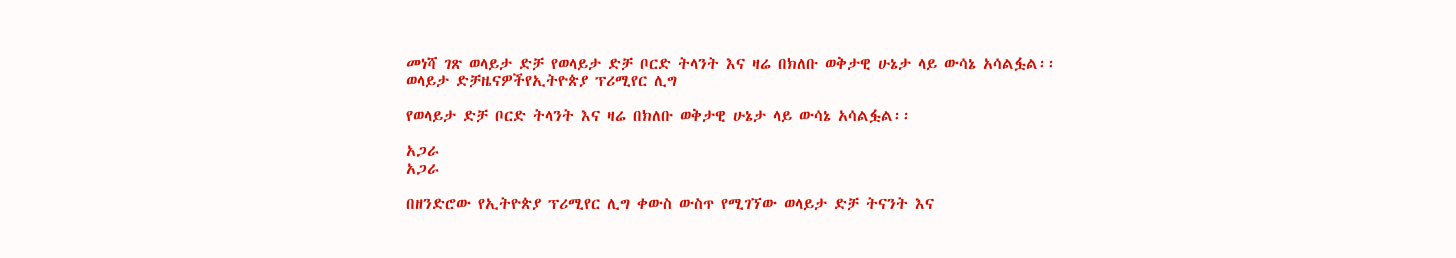መነሻ ገጽ ወላይታ ድቻ የወላይታ ድቻ ቦርድ ትላንት እና ዛሬ በክለቡ ወቅታዊ ሁኔታ ላይ ውሳኔ አሳልፏል፡፡
ወላይታ ድቻዜናዎችየኢትዮጵያ ፕሪሚየር ሊግ

የወላይታ ድቻ ቦርድ ትላንት እና ዛሬ በክለቡ ወቅታዊ ሁኔታ ላይ ውሳኔ አሳልፏል፡፡

አጋራ
አጋራ

በዘንድሮው የኢትዮጵያ ፕሪሚየር ሊግ ቀውስ ውስጥ የሚገኘው ወላይታ ድቻ ትናንት እና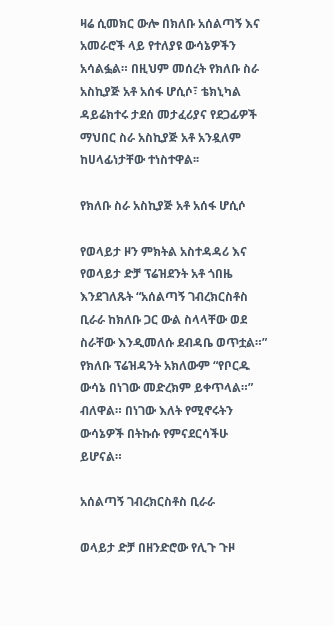ዛሬ ሲመክር ውሎ በክለቡ አሰልጣኝ እና አመራሮች ላይ የተለያዩ ውሳኔዎችን አሳልፏል። በዚህም መሰረት የክለቡ ስራ አስኪያጅ አቶ አሰፋ ሆሲሶ፣ ቴክኒካል ዳይሬክተሩ ታደሰ መታፈሪያና የደጋፊዎች ማህበር ስራ አስኪያጅ አቶ አንዷለም ከሀላፊነታቸው ተነስተዋል፡፡

የክለቡ ስራ አስኪያጅ አቶ አሰፋ ሆሲሶ

የወላይታ ዞን ምክትል አስተዳዳሪ እና የወላይታ ድቻ ፕሬዝደንት አቶ ጎበዜ እንደገለጹት “አሰልጣኝ ገብረክርስቶስ ቢራራ ከክለቡ ጋር ውል ስላላቸው ወደ ስራቸው እንዲመለሱ ደብዳቤ ወጥቷል።” የክለቡ ፕሬዝዳንት አክለውም “የቦርዱ ውሳኔ በነገው መድረክም ይቀጥላል።” ብለዋል። በነገው እለት የሚኖሩትን ውሳኔዎች በትኩሱ የምናደርሳችሁ ይሆናል።

አሰልጣኝ ገብረክርስቶስ ቢራራ

ወላይታ ድቻ በዘንድሮው የሊጉ ጉዞ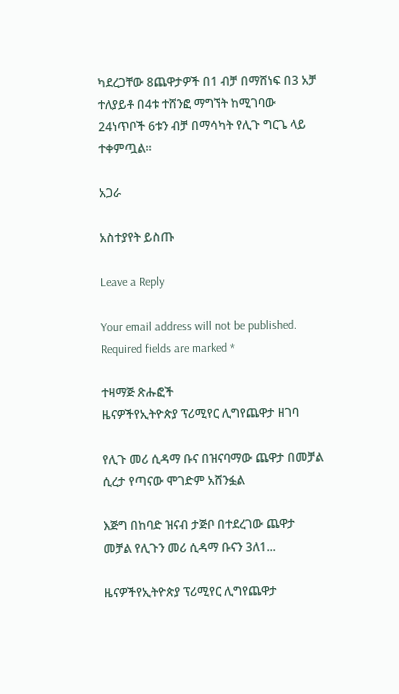ካደረጋቸው 8ጨዋታዎች በ1 ብቻ በማሸነፍ በ3 አቻ ተለያይቶ በ4ቱ ተሸንፎ ማግኘት ከሚገባው 24ነጥቦች 6ቱን ብቻ በማሳካት የሊጉ ግርጌ ላይ ተቀምጧል።

አጋራ

አስተያየት ይስጡ

Leave a Reply

Your email address will not be published. Required fields are marked *

ተዛማጅ ጽሑፎች
ዜናዎችየኢትዮጵያ ፕሪሚየር ሊግየጨዋታ ዘገባ

የሊጉ መሪ ሲዳማ ቡና በዝናባማው ጨዋታ በመቻል ሲረታ የጣናው ሞገድም አሸንፏል

እጅግ በከባድ ዝናብ ታጅቦ በተደረገው ጨዋታ መቻል የሊጉን መሪ ሲዳማ ቡናን 3ለ1...

ዜናዎችየኢትዮጵያ ፕሪሚየር ሊግየጨዋታ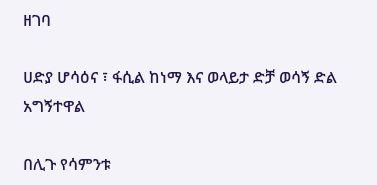ዘገባ

ሀድያ ሆሳዕና ፣ ፋሲል ከነማ እና ወላይታ ድቻ ወሳኝ ድል አግኝተዋል

በሊጉ የሳምንቱ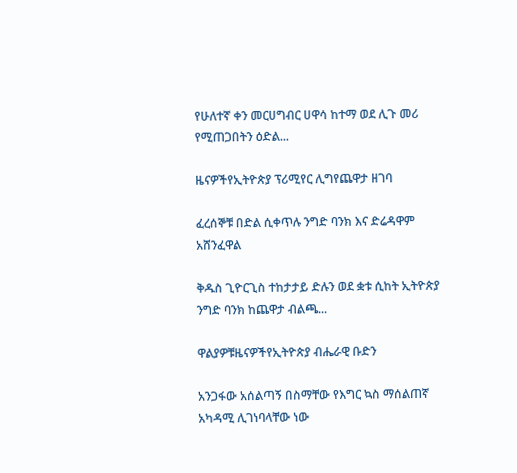የሁለተኛ ቀን መርሀግብር ሀዋሳ ከተማ ወደ ሊጉ መሪ የሚጠጋበትን ዕድል...

ዜናዎችየኢትዮጵያ ፕሪሚየር ሊግየጨዋታ ዘገባ

ፈረሰኞቹ በድል ሲቀጥሉ ንግድ ባንክ እና ድሬዳዋም አሸንፈዋል

ቅዱስ ጊዮርጊስ ተከታታይ ድሉን ወደ ቋቱ ሲከት ኢትዮጵያ ንግድ ባንክ ከጨዋታ ብልጫ...

ዋልያዎቹዜናዎችየኢትዮጵያ ብሔራዊ ቡድን

አንጋፋው አሰልጣኝ በስማቸው የእግር ኳስ ማሰልጠኛ አካዳሚ ሊገነባላቸው ነው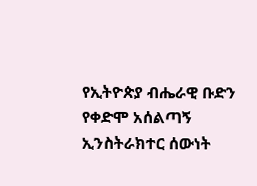የኢትዮጵያ ብሔራዊ ቡድን የቀድሞ አሰልጣኝ ኢንስትራክተር ሰውነት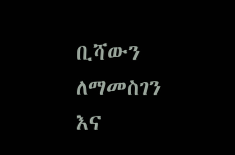ቢሻውን ለማመስገን እና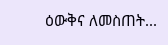ዕውቅና ለመስጠት...